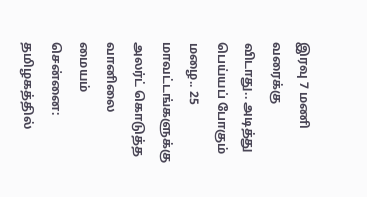இரவு 7 மணி வரைக்கு விடாது.. அடித்து பெய்யப் போகும் மழை.. 25 மாவட்டங்களுக்கு அலர்ட் கொடுத்த வானிலை மையம்
சென்னை: தமிழகத்தில்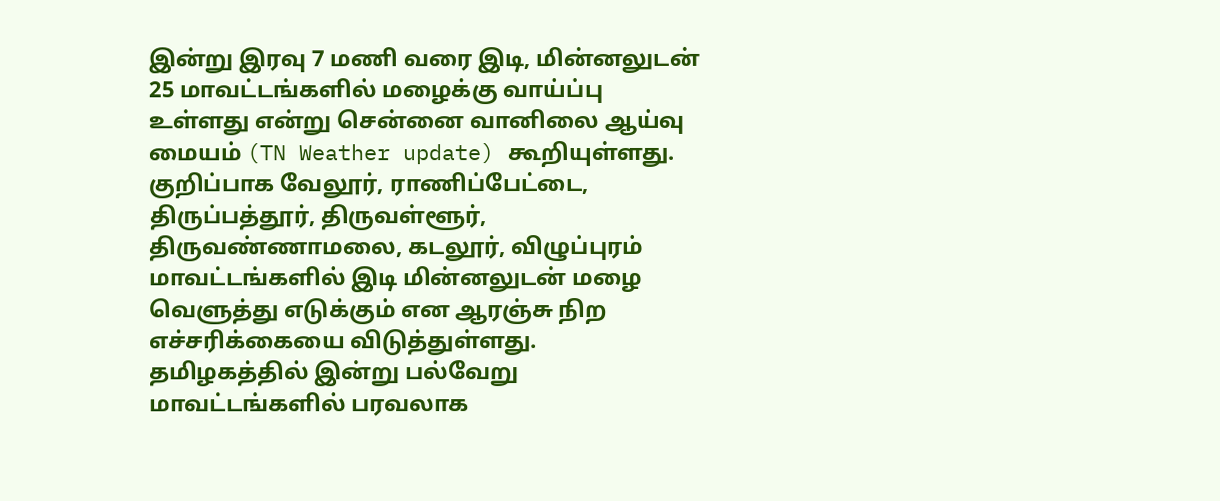இன்று இரவு 7 மணி வரை இடி, மின்னலுடன் 25 மாவட்டங்களில் மழைக்கு வாய்ப்பு உள்ளது என்று சென்னை வானிலை ஆய்வு மையம் (TN Weather update) கூறியுள்ளது. குறிப்பாக வேலூர், ராணிப்பேட்டை, திருப்பத்தூர், திருவள்ளூர், திருவண்ணாமலை, கடலூர், விழுப்புரம் மாவட்டங்களில் இடி மின்னலுடன் மழை வெளுத்து எடுக்கும் என ஆரஞ்சு நிற எச்சரிக்கையை விடுத்துள்ளது.
தமிழகத்தில் இன்று பல்வேறு மாவட்டங்களில் பரவலாக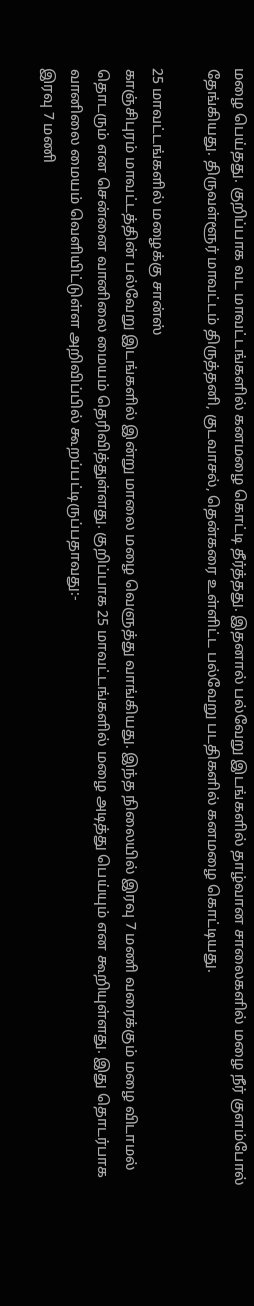மழை பெய்தது. குறிப்பாக வட மாவட்டங்களில் கனமழை கொட்டி தீர்த்தது. இதனால் பல்வேறு இடங்களில் தாழ்வான சாலைகளில் மழை நீர் குளம்போல் தேங்கியது. திருவள்ளூர் மாவட்டம் திருத்தனி, குடவாசல், தென்கரை உள்ளிட்ட பல்வேறு படதிகளில் கனமழை கொட்டியது.

25 மாவட்டங்களில் மழைக்கு சான்ஸ்
காஞ்சிபுரம் மாவட்டத்தின் பல்வேறு இடங்களில் இன்று மாலை மழை வெளுத்து வாங்கியது. இந்த நிலையில் இரவு 7 மணி வரைக்கும் மழை விடாமல் தொடரும் என சென்னை வானிலை மையம் தெரிவித்துள்ளது. குறிப்பாக 25 மாவட்டங்களில் மழை அடித்து பெய்யும் என கூறியுள்ளது. இது தொடர்பாக வானிலை மையம் வெளியிட்டுள்ள அறிவிப்பில் கூறப்பட்டிருப்பதாவது:-
இரவு 7 மணி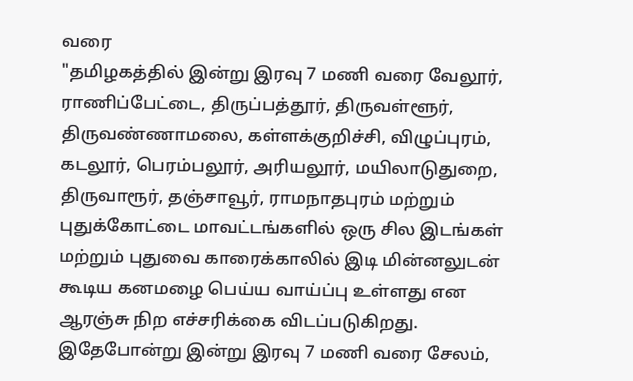வரை
"தமிழகத்தில் இன்று இரவு 7 மணி வரை வேலூர், ராணிப்பேட்டை, திருப்பத்தூர், திருவள்ளூர், திருவண்ணாமலை, கள்ளக்குறிச்சி, விழுப்புரம், கடலூர், பெரம்பலூர், அரியலூர், மயிலாடுதுறை, திருவாரூர், தஞ்சாவூர், ராமநாதபுரம் மற்றும் புதுக்கோட்டை மாவட்டங்களில் ஒரு சில இடங்கள் மற்றும் புதுவை காரைக்காலில் இடி மின்னலுடன் கூடிய கனமழை பெய்ய வாய்ப்பு உள்ளது என ஆரஞ்சு நிற எச்சரிக்கை விடப்படுகிறது.
இதேபோன்று இன்று இரவு 7 மணி வரை சேலம்,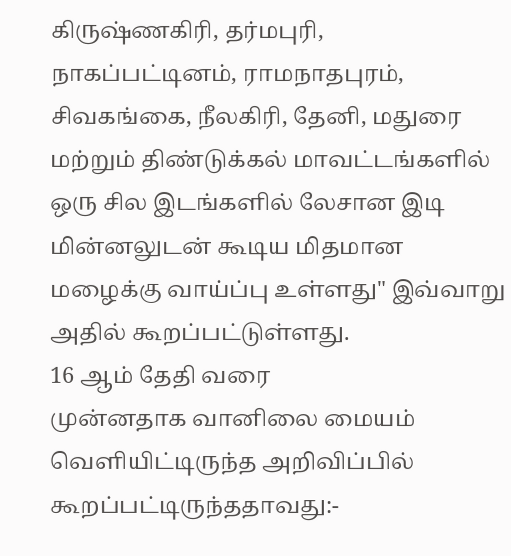கிருஷ்ணகிரி, தர்மபுரி, நாகப்பட்டினம், ராமநாதபுரம், சிவகங்கை, நீலகிரி, தேனி, மதுரை மற்றும் திண்டுக்கல் மாவட்டங்களில் ஒரு சில இடங்களில் லேசான இடி மின்னலுடன் கூடிய மிதமான மழைக்கு வாய்ப்பு உள்ளது" இவ்வாறு அதில் கூறப்பட்டுள்ளது.
16 ஆம் தேதி வரை
முன்னதாக வானிலை மையம் வெளியிட்டிருந்த அறிவிப்பில் கூறப்பட்டிருந்ததாவது:-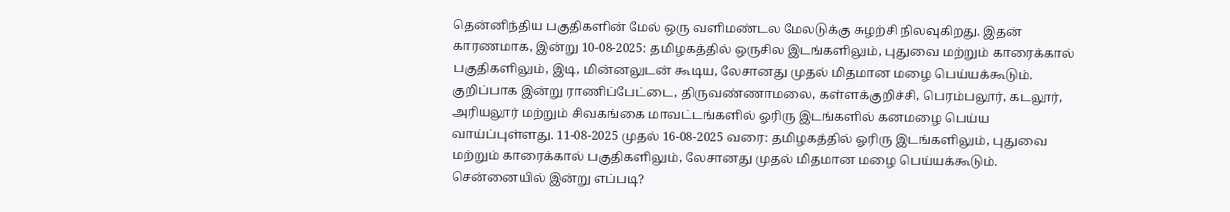தென்னிந்திய பகுதிகளின் மேல் ஒரு வளிமண்டல மேலடுக்கு சுழற்சி நிலவுகிறது. இதன் காரணமாக, இன்று 10-08-2025: தமிழகத்தில் ஒருசில இடங்களிலும், புதுவை மற்றும் காரைக்கால் பகுதிகளிலும், இடி, மின்னலுடன் கூடிய, லேசானது முதல் மிதமான மழை பெய்யக்கூடும்.
குறிப்பாக இன்று ராணிப்பேட்டை, திருவண்ணாமலை, கள்ளக்குறிச்சி, பெரம்பலூர், கடலூர், அரியலூர் மற்றும் சிவகங்கை மாவட்டங்களில் ஓரிரு இடங்களில் கனமழை பெய்ய வாய்ப்புள்ளது. 11-08-2025 முதல் 16-08-2025 வரை: தமிழகத்தில் ஓரிரு இடங்களிலும், புதுவை மற்றும் காரைக்கால் பகுதிகளிலும், லேசானது முதல் மிதமான மழை பெய்யக்கூடும்.
சென்னையில் இன்று எப்படி?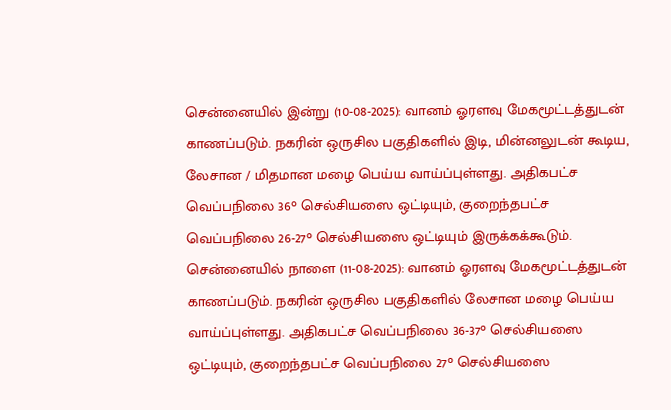சென்னையில் இன்று (10-08-2025): வானம் ஓரளவு மேகமூட்டத்துடன் காணப்படும். நகரின் ஒருசில பகுதிகளில் இடி, மின்னலுடன் கூடிய, லேசான / மிதமான மழை பெய்ய வாய்ப்புள்ளது. அதிகபட்ச வெப்பநிலை 36° செல்சியஸை ஒட்டியும், குறைந்தபட்ச வெப்பநிலை 26-27° செல்சியஸை ஒட்டியும் இருக்கக்கூடும்.
சென்னையில் நாளை (11-08-2025): வானம் ஓரளவு மேகமூட்டத்துடன் காணப்படும். நகரின் ஒருசில பகுதிகளில் லேசான மழை பெய்ய வாய்ப்புள்ளது. அதிகபட்ச வெப்பநிலை 36-37° செல்சியஸை ஒட்டியும், குறைந்தபட்ச வெப்பநிலை 27° செல்சியஸை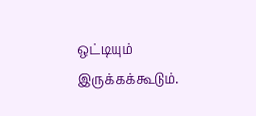ஒட்டியும் இருக்கக்கூடும்.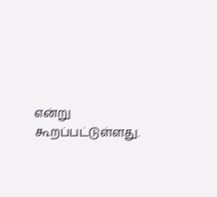என்று கூறப்பட்டுள்ளது.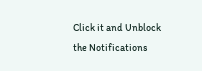Click it and Unblock the Notifications